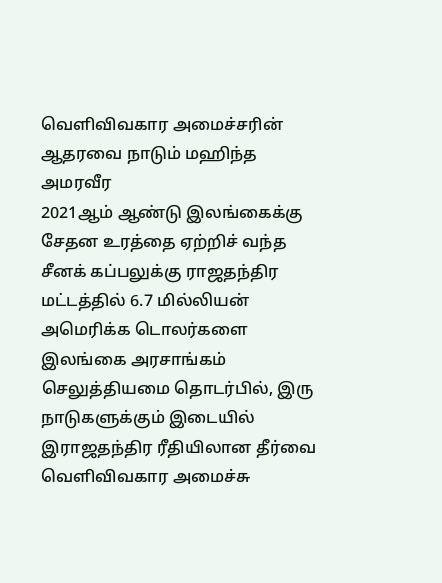வெளிவிவகார அமைச்சரின் ஆதரவை நாடும் மஹிந்த அமரவீர
2021ஆம் ஆண்டு இலங்கைக்கு சேதன உரத்தை ஏற்றிச் வந்த சீனக் கப்பலுக்கு ராஜதந்திர மட்டத்தில் 6.7 மில்லியன் அமெரிக்க டொலர்களை இலங்கை அரசாங்கம் செலுத்தியமை தொடர்பில், இரு நாடுகளுக்கும் இடையில் இராஜதந்திர ரீதியிலான தீர்வை வெளிவிவகார அமைச்சு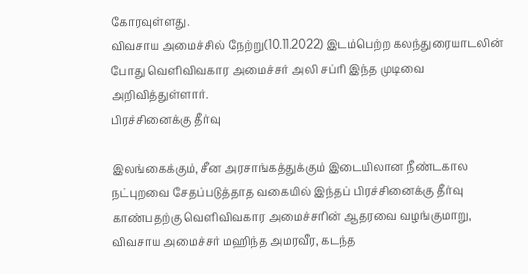கோரவுள்ளது.
விவசாய அமைச்சில் நேற்று(10.11.2022) இடம்பெற்ற கலந்துரையாடலின் போது வெளிவிவகார அமைச்சர் அலி சப்ரி இந்த முடிவை அறிவித்துள்ளார்.
பிரச்சினைக்கு தீர்வு

இலங்கைக்கும், சீன அரசாங்கத்துக்கும் இடையிலான நீண்டகால நட்புறவை சேதப்படுத்தாத வகையில் இந்தப் பிரச்சினைக்கு தீர்வு காண்பதற்கு வெளிவிவகார அமைச்சரின் ஆதரவை வழங்குமாறு, விவசாய அமைச்சர் மஹிந்த அமரவீர, கடந்த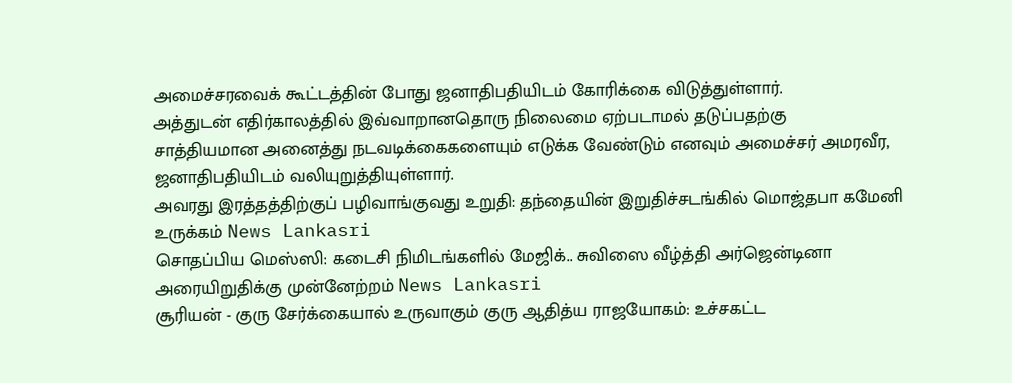அமைச்சரவைக் கூட்டத்தின் போது ஜனாதிபதியிடம் கோரிக்கை விடுத்துள்ளார்.
அத்துடன் எதிர்காலத்தில் இவ்வாறானதொரு நிலைமை ஏற்படாமல் தடுப்பதற்கு
சாத்தியமான அனைத்து நடவடிக்கைகளையும் எடுக்க வேண்டும் எனவும் அமைச்சர் அமரவீர,
ஜனாதிபதியிடம் வலியுறுத்தியுள்ளார்.
அவரது இரத்தத்திற்குப் பழிவாங்குவது உறுதி: தந்தையின் இறுதிச்சடங்கில் மொஜ்தபா கமேனி உருக்கம் News Lankasri
சொதப்பிய மெஸ்ஸி: கடைசி நிமிடங்களில் மேஜிக்.. சுவிஸை வீழ்த்தி அர்ஜென்டினா அரையிறுதிக்கு முன்னேற்றம் News Lankasri
சூரியன் - குரு சேர்க்கையால் உருவாகும் குரு ஆதித்ய ராஜயோகம்: உச்சகட்ட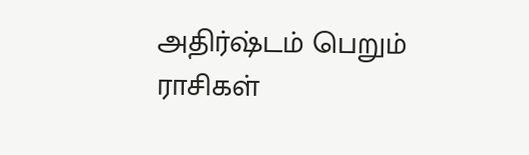அதிர்ஷ்டம் பெறும் ராசிகள்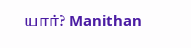யார்? Manithan